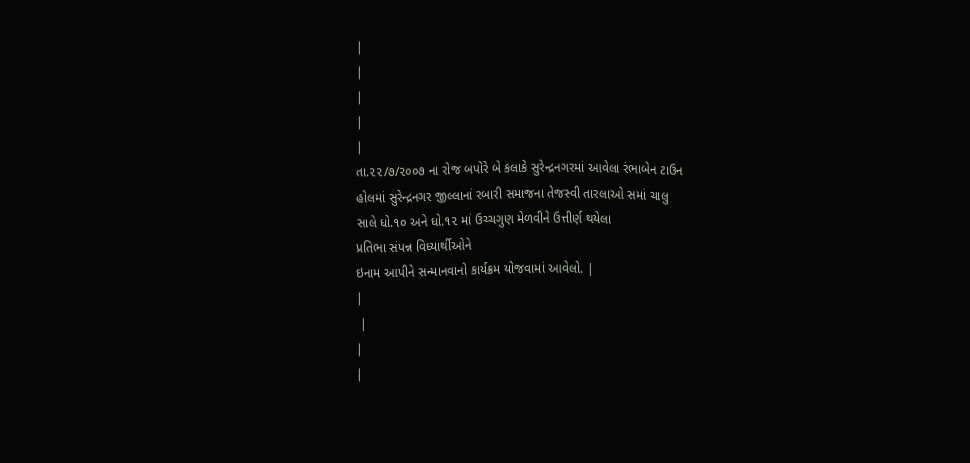|
|
|
|
|
તા.૨૨/૭/૨૦૦૭ ના રોજ બપોરે બે કલાકે સુરેન્દ્રનગરમાં આવેલા રંભાબેન ટાઉન
હોલમાં સુરેન્દ્રનગર જીલ્લાનાં રબારી સમાજના તેજસ્વી તારલાઓ સમાં ચાલુ
સાલે ધો.૧૦ અને ધો.૧૨ માં ઉચ્ચગુણ મેળવીને ઉત્તીર્ણ થયેલા
પ્રતિભા સંપન્ન વિધ્યાર્થીઓને
ઇનામ આપીને સન્માનવાનો કાર્યક્રમ યોજવામાં આવેલો. |
|
 |
|
|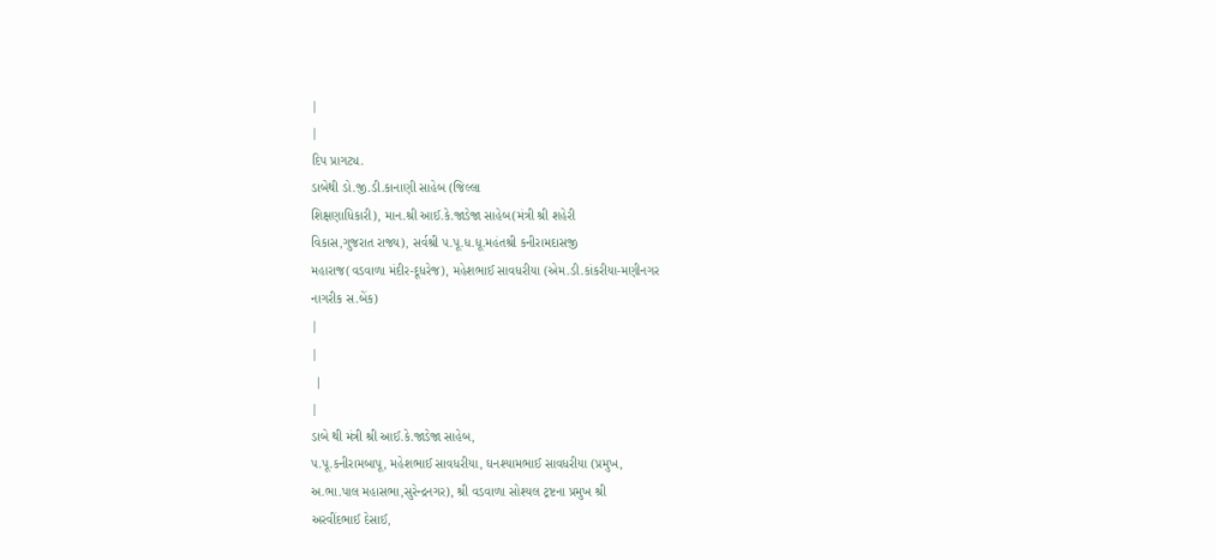|
|
દિપ પ્રાગટ્ય.
ડાબેથી ડો.જી.ડી.કાનાણી સાહેબ (જિલ્લા
શિક્ષણાધિકારી), માન.શ્રી આઈ.કે.જાડેજા સાહેબ(મંત્રી શ્રી શહેરી
વિકાસ,ગુજરાત રાજ્ય), સર્વશ્રી પ.પૂ.ધ.ધૂ.મહંતશ્રી કનીરામદાસજી
મહારાજ(વડવાળા મંદીર-દૂધરેજ), મહેશભાઈ સાવધરીયા (એમ.ડી.કાંકરીયા-મણીનગર
નાગરીક સ.બેંક)
|
|
 |
|
ડાબે થી મંત્રી શ્રી આઈ.કે.જાડેજા સાહેબ,
પ.પૂ.કનીરામબાપૂ, મહેશભાઈ સાવધરીયા, ઘનશ્યામભાઈ સાવધરીયા (પ્રમુખ,
અ.ભા.પાલ મહાસભા,સુરેન્દ્રનગર), શ્રી વડવાળા સોશ્યલ ટ્રષ્ટના પ્રમુખ શ્રી
અરવીંદભાઈ દેસાઈ,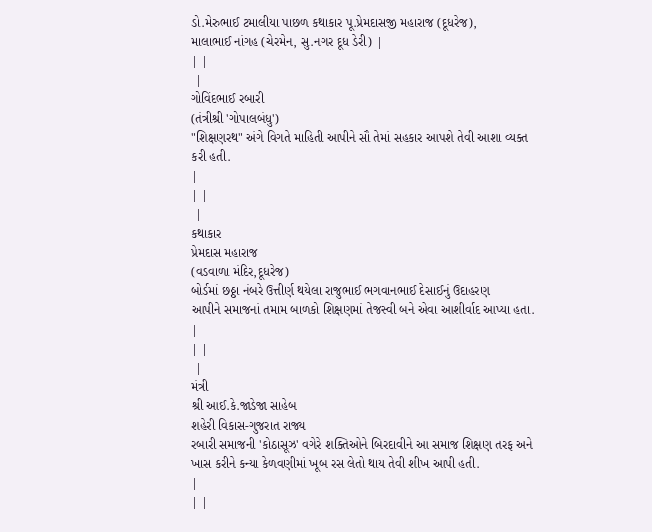ડો.મેરુભાઈ ટમાલીયા પાછળ કથાકાર પૂ.પ્રેમદાસજી મહારાજ (દૂધરેજ),
માલાભાઈ નાંગહ (ચેરમેન, સુ.નગર દૂધ ડેરી) |
| |
 |
ગોવિંદભાઈ રબારી
(તંત્રીશ્રી 'ગોપાલબંધુ')
"શિક્ષણરથ" અંગે વિગતે માહિતી આપીને સૌ તેમાં સહકાર આપશે તેવી આશા વ્યક્ત
કરી હતી.
|
| |
 |
કથાકાર
પ્રેમદાસ મહારાજ
(વડવાળા મંદિર,દૂધરેજ)
બોર્ડમાં છઠ્ઠા નંબરે ઉત્તીર્ણ થયેલા રાજુભાઈ ભગવાનભાઈ દેસાઈનું ઉદાહરણ
આપીને સમાજનાં તમામ બાળકો શિક્ષણમાં તેજસ્વી બને એવા આશીર્વાદ આપ્યા હતા.
|
| |
 |
મંત્રી
શ્રી આઈ.કે.જાડેજા સાહેબ
શહેરી વિકાસ-ગુજરાત રાજ્ય
રબારી સમાજની 'કોઠાસૂઝ' વગેરે શક્તિઓને બિરદાવીને આ સમાજ શિક્ષણ તરફ અને
ખાસ કરીને કન્યા કેળવણીમાં ખૂબ રસ લેતો થાય તેવી શીખ આપી હતી.
|
| |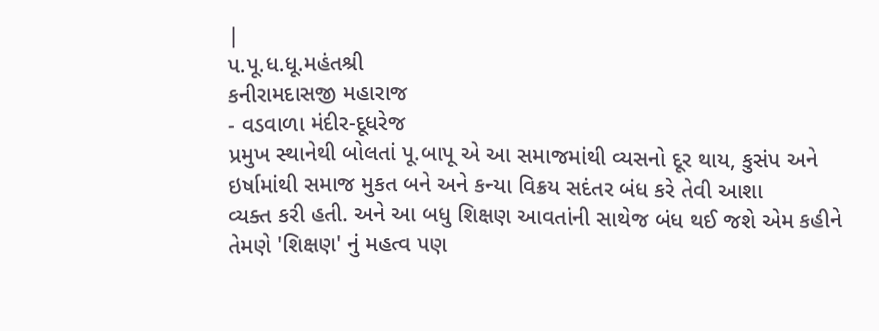|
પ.પૂ.ધ.ધૂ.મહંતશ્રી
કનીરામદાસજી મહારાજ
- વડવાળા મંદીર-દૂધરેજ
પ્રમુખ સ્થાનેથી બોલતાં પૂ.બાપૂ એ આ સમાજમાંથી વ્યસનો દૂર થાય, કુસંપ અને
ઇર્ષામાંથી સમાજ મુકત બને અને કન્યા વિક્રય સદંતર બંધ કરે તેવી આશા
વ્યક્ત કરી હતી. અને આ બધુ શિક્ષણ આવતાંની સાથેજ બંધ થઈ જશે એમ કહીને
તેમણે 'શિક્ષણ' નું મહત્વ પણ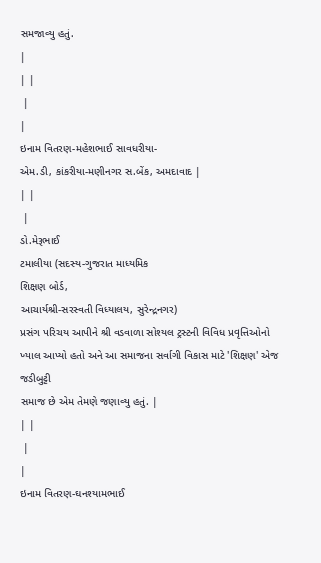સમજાવ્યુ હતું.
|
| |
 |
|
ઇનામ વિતરણ-મહેશભાઈ સાવધરીયા-
એમ.ડી, કાંકરીયા-મણીનગર સ.બેંક, અમદાવાદ |
| |
 |
ડો.મેરૂભાઈ
ટમાલીયા (સદસ્ય-ગુજરાત માધ્યમિક
શિક્ષણ બોર્ડ,
આચાર્યશ્રી-સરસ્વતી વિધ્યાલય, સુરેન્દ્રનગર)
પ્રસંગ પરિચય આપીને શ્રી વડવાળા સોશ્યલ ટ્રસ્ટની વિવિધ પ્રવૃત્તિઓનો
ખ્યાલ આપ્યો હતો અને આ સમાજના સર્વાગી વિકાસ માટે 'શિક્ષણ' એજ જડીબુટ્ટી
સમાજ છે એમ તેમણે જણાવ્યુ હતું. |
| |
 |
|
ઇનામ વિતરણ-ઘનશ્યામભાઈ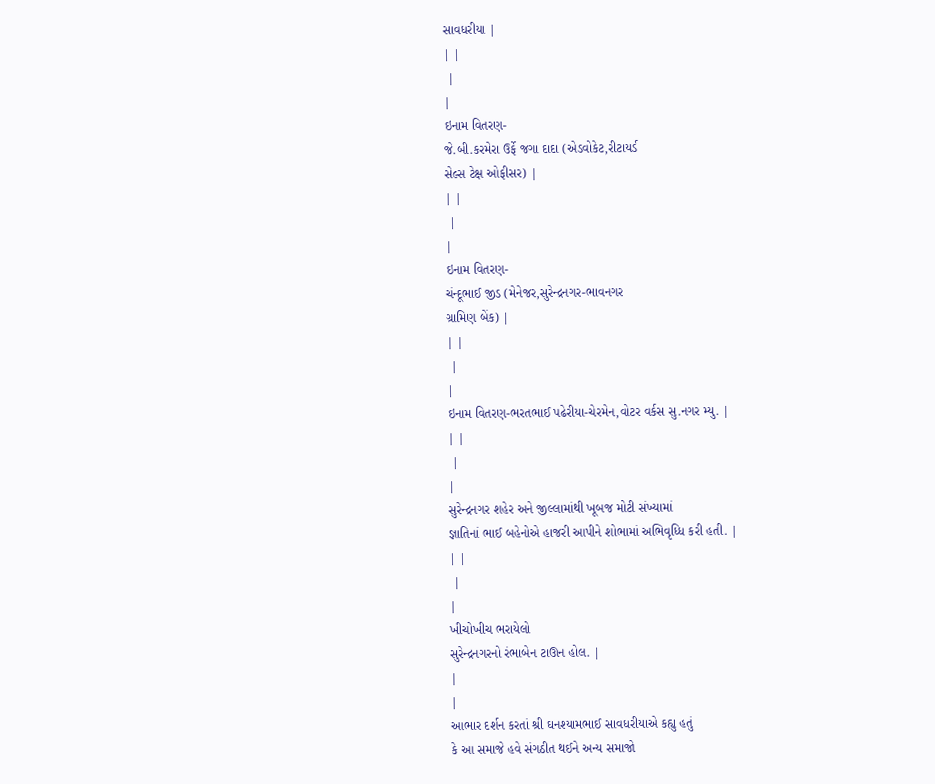સાવધરીયા |
| |
 |
|
ઇનામ વિતરણ-
જે.બી.કરમેરા ઉર્ફે જગા દાદા (એડવોકેટ,રીટાયર્ડ
સેલ્સ ટેક્ષ ઓફીસર) |
| |
 |
|
ઇનામ વિતરણ-
ચંન્દૂભાઈ જીડ (મેનેજર,સુરેન્દ્રનગર-ભાવનગર
ગ્રામિણ બેંક) |
| |
 |
|
ઇનામ વિતરણ-ભરતભાઈ પઢેરીયા-ચેરમેન,વોટર વર્કસ સુ.નગર મ્યુ. |
| |
 |
|
સુરેન્દ્રનગર શહેર અને જીલ્લામાંથી ખૂબજ મોટી સંખ્યામાં
જ્ઞાતિનાં ભાઈ બહેનોએ હાજરી આપીને શોભામાં અભિવૃધ્ધિ કરી હતી. |
| |
 |
|
ખીચોખીચ ભરાયેલો
સુરેન્દ્રનગરનો રંભાબેન ટાઊન હોલ. |
|
|
આભાર દર્શન કરતાં શ્રી ઘનશ્યામભાઈ સાવધરીયાએ કહ્યુ હતું
કે આ સમાજે હવે સંગઠીત થઈને અન્ય સમાજો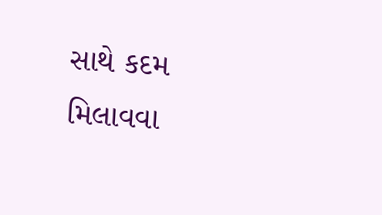સાથે કદમ મિલાવવા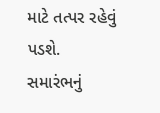માટે તત્પર રહેવું
પડશે.
સમારંભનું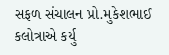સફળ સંચાલન પ્રો.મુકેશભાઈ કલોત્રાએ કર્યુ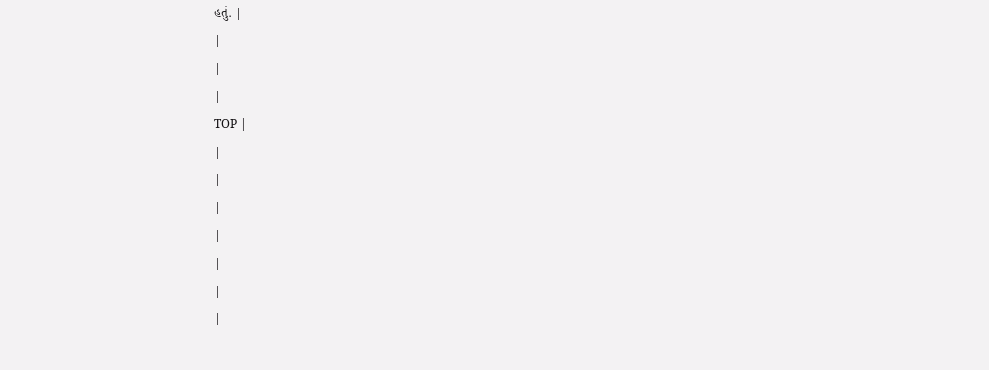હતું. |
|
|
|
TOP |
|
|
|
|
|
|
|